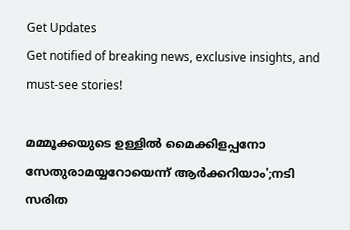Get Updates
Get notified of breaking news, exclusive insights, and must-see stories!

മമ്മൂക്കയുടെ ഉള്ളിൽ മൈക്കിളപ്പനോ സേതുരാമയ്യറോയെന്ന് ആർക്കറിയാം';നടി സരിത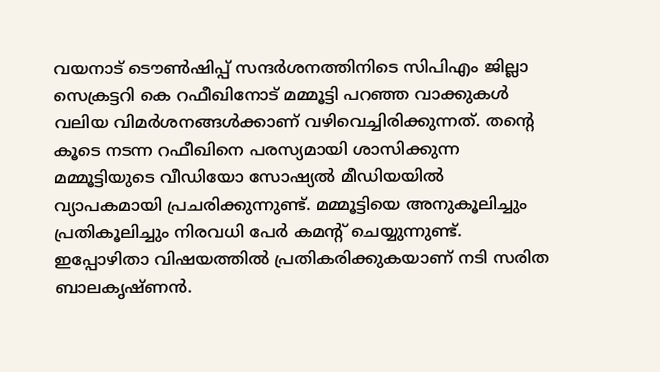വയനാട് ടൌണ്‍ഷിപ്പ് സന്ദർശനത്തിനിടെ സിപിഎം ജില്ലാ സെക്രട്ടറി കെ റഫീഖിനോട് മമ്മൂട്ടി പറഞ്ഞ വാക്കുകൾ വലിയ വിമർശനങ്ങൾക്കാണ് വഴിവെച്ചിരിക്കുന്നത്. തൻ്റെ കൂടെ നടന്ന റഫീഖിനെ പരസ്യമായി ശാസിക്കുന്ന മമ്മൂട്ടിയുടെ വീഡിയോ സോഷ്യൽ മീഡിയയിൽ വ്യാപകമായി പ്രചരിക്കുന്നുണ്ട്. മമ്മൂട്ടിയെ അനുകൂലിച്ചും പ്രതികൂലിച്ചും നിരവധി പേർ കമൻ്റ് ചെയ്യുന്നുണ്ട്. ഇപ്പോഴിതാ വിഷയത്തിൽ പ്രതികരിക്കുകയാണ് നടി സരിത ബാലകൃഷ്ണൻ.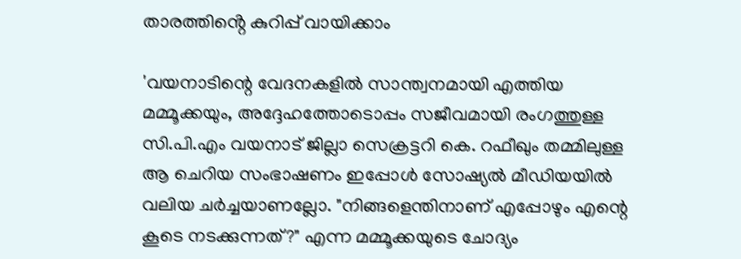താരത്തിൻ്റെ കുറിപ്പ് വായിക്കാം

'വയനാടിന്റെ വേദനകളിൽ സാന്ത്വനമായി എത്തിയ മമ്മൂക്കയും, അദ്ദേഹത്തോടൊപ്പം സജീവമായി രംഗത്തുള്ള സി.പി.എം വയനാട് ജില്ലാ സെക്രട്ടറി കെ. റഫീഖും തമ്മിലുള്ള ആ ചെറിയ സംഭാഷണം ഇപ്പോൾ സോഷ്യൽ മീഡിയയിൽ വലിയ ചർച്ചയാണല്ലോ. "നിങ്ങളെന്തിനാണ് എപ്പോഴും എന്റെ കൂടെ നടക്കുന്നത്?" എന്ന മമ്മൂക്കയുടെ ചോദ്യം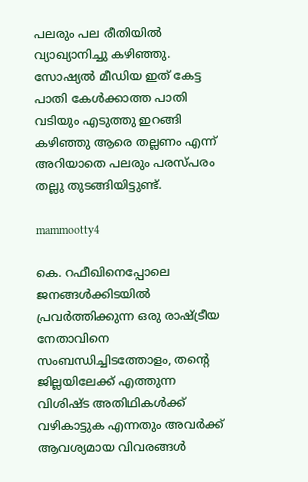പലരും പല രീതിയിൽ വ്യാഖ്യാനിച്ചു കഴിഞ്ഞു. സോഷ്യൽ മീഡിയ ഇത് കേട്ട പാതി കേൾക്കാത്ത പാതി വടിയും എടുത്തു ഇറങ്ങി കഴിഞ്ഞു ആരെ തല്ലണം എന്ന് അറിയാതെ പലരും പരസ്പരം തല്ലു തുടങ്ങിയിട്ടുണ്ട്.

mammootty4

കെ. റഫീഖിനെപ്പോലെ ജനങ്ങൾക്കിടയിൽ പ്രവർത്തിക്കുന്ന ഒരു രാഷ്ട്രീയ നേതാവിനെ സംബന്ധിച്ചിടത്തോളം, തന്റെ ജില്ലയിലേക്ക് എത്തുന്ന വിശിഷ്ട അതിഥികൾക്ക് വഴികാട്ടുക എന്നതും അവർക്ക് ആവശ്യമായ വിവരങ്ങൾ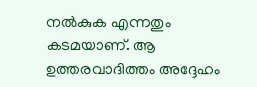നൽകുക എന്നതും കടമയാണ്. ആ ഉത്തരവാദിത്തം അദ്ദേഹം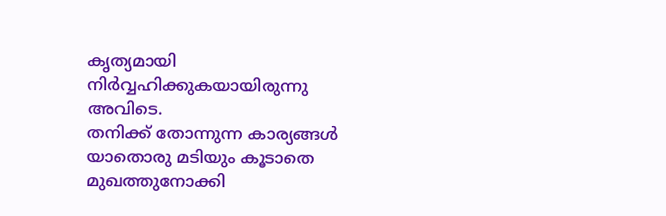കൃത്യമായി നിർവ്വഹിക്കുകയായിരുന്നു അവിടെ.
തനിക്ക് തോന്നുന്ന കാര്യങ്ങൾ യാതൊരു മടിയും കൂടാതെ മുഖത്തുനോക്കി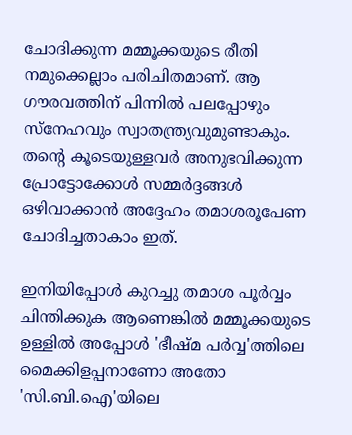ചോദിക്കുന്ന മമ്മൂക്കയുടെ രീതി നമുക്കെല്ലാം പരിചിതമാണ്. ആ ഗൗരവത്തിന് പിന്നിൽ പലപ്പോഴും സ്നേഹവും സ്വാതന്ത്ര്യവുമുണ്ടാകും. തന്റെ കൂടെയുള്ളവർ അനുഭവിക്കുന്ന പ്രോട്ടോക്കോൾ സമ്മർദ്ദങ്ങൾ ഒഴിവാക്കാൻ അദ്ദേഹം തമാശരൂപേണ ചോദിച്ചതാകാം ഇത്.

ഇനിയിപ്പോൾ കുറച്ചു തമാശ പൂർവ്വം ചിന്തിക്കുക ആണെങ്കിൽ മമ്മൂക്കയുടെ ഉള്ളിൽ അപ്പോൾ 'ഭീഷ്മ പർവ്വ'ത്തിലെ മൈക്കിളപ്പനാണോ അതോ 'സി.ബി.ഐ'യിലെ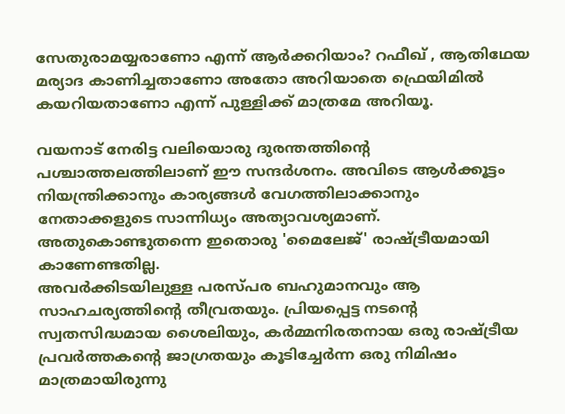സേതുരാമയ്യരാണോ എന്ന് ആർക്കറിയാം? റഫീഖ് , ആതിഥേയ മര്യാദ കാണിച്ചതാണോ അതോ അറിയാതെ ഫ്രെയിമിൽ കയറിയതാണോ എന്ന് പുള്ളിക്ക് മാത്രമേ അറിയൂ.

വയനാട് നേരിട്ട വലിയൊരു ദുരന്തത്തിന്റെ പശ്ചാത്തലത്തിലാണ് ഈ സന്ദർശനം. അവിടെ ആൾക്കൂട്ടം നിയന്ത്രിക്കാനും കാര്യങ്ങൾ വേഗത്തിലാക്കാനും നേതാക്കളുടെ സാന്നിധ്യം അത്യാവശ്യമാണ്. അതുകൊണ്ടുതന്നെ ഇതൊരു 'മൈലേജ്' രാഷ്ട്രീയമായി കാണേണ്ടതില്ല.
അവർക്കിടയിലുള്ള പരസ്പര ബഹുമാനവും ആ സാഹചര്യത്തിന്റെ തീവ്രതയും. പ്രിയപ്പെട്ട നടന്റെ സ്വതസിദ്ധമായ ശൈലിയും, കർമ്മനിരതനായ ഒരു രാഷ്ട്രീയ പ്രവർത്തകന്റെ ജാഗ്രതയും കൂടിച്ചേർന്ന ഒരു നിമിഷം മാത്രമായിരുന്നു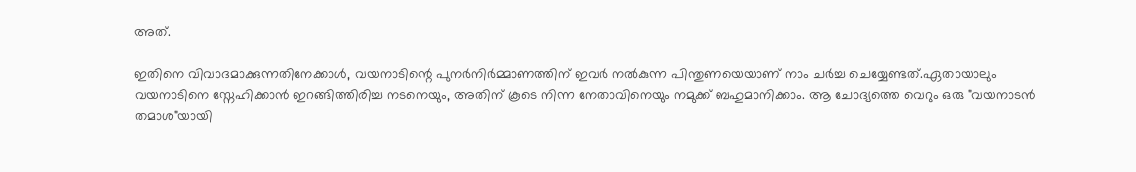അത്.

ഇതിനെ വിവാദമാക്കുന്നതിനേക്കാൾ, വയനാടിന്റെ പുനർനിർമ്മാണത്തിന് ഇവർ നൽകുന്ന പിന്തുണയെയാണ് നാം ചർച്ച ചെയ്യേണ്ടത്.ഏതായാലും വയനാടിനെ സ്നേഹിക്കാൻ ഇറങ്ങിത്തിരിച്ച നടനെയും, അതിന് കൂടെ നിന്ന നേതാവിനെയും നമുക്ക് ബഹുമാനിക്കാം. ആ ചോദ്യത്തെ വെറും ഒരു "വയനാടൻ തമാശ"യായി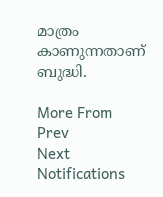മാത്രം കാണുന്നതാണ് ബുദ്ധി.

More From
Prev
Next
Notifications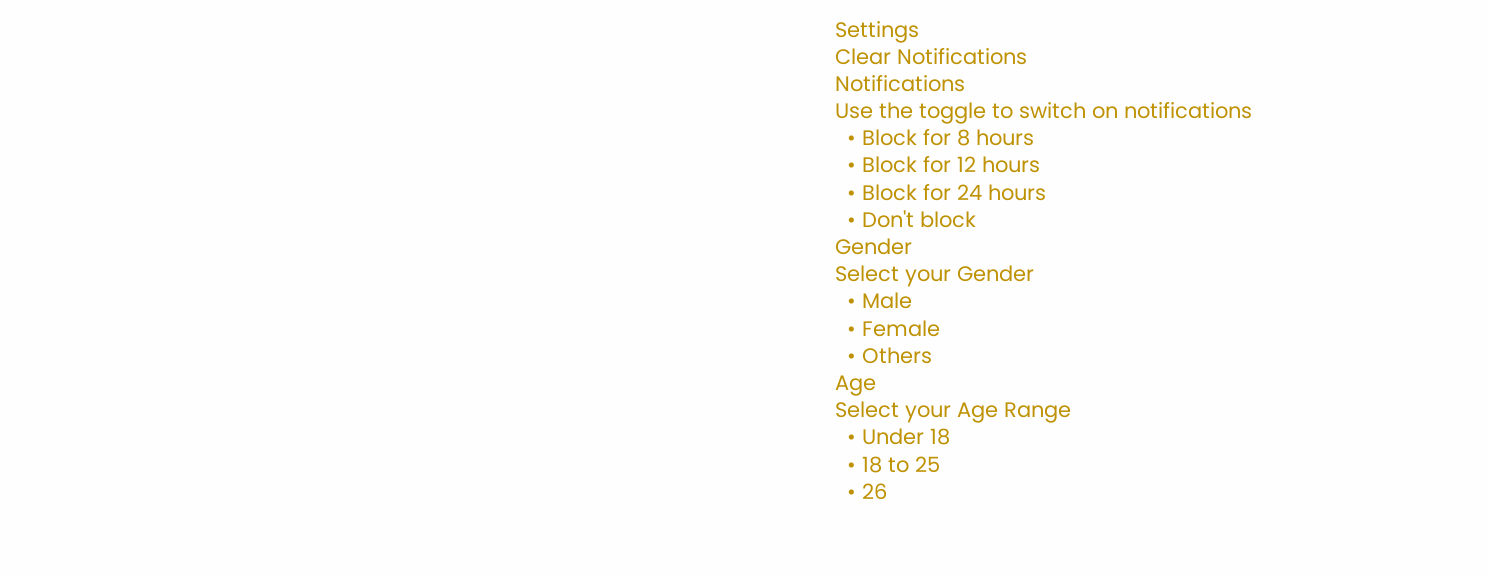Settings
Clear Notifications
Notifications
Use the toggle to switch on notifications
  • Block for 8 hours
  • Block for 12 hours
  • Block for 24 hours
  • Don't block
Gender
Select your Gender
  • Male
  • Female
  • Others
Age
Select your Age Range
  • Under 18
  • 18 to 25
  • 26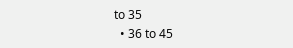to 35
  • 36 to 45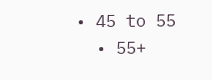• 45 to 55
  • 55+